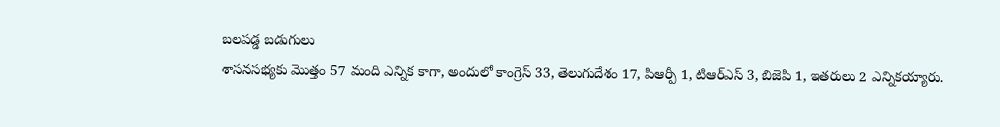బలపడ్డ బడుగులు
శాసనసభ్యకు మొత్తం 57 మంది ఎన్నిక కాగా, అందులో కాంగ్రెస్ 33, తెలుగుదేశం 17, పిఆర్పీ 1, టిఆర్ఎస్ 3, బిజెపి 1, ఇతరులు 2 ఎన్నికయ్యారు.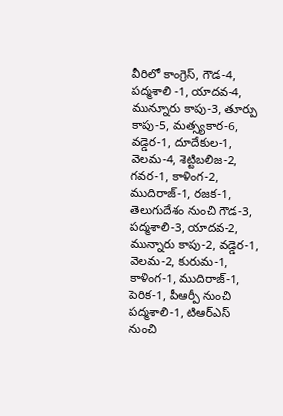వీరిలో కాంగ్రెస్, గౌడ-4, పద్మశాలి -1, యాదవ-4, మున్నూరు కాపు-3, తూర్పు కాపు-5, మత్స్యకార-6, వడ్డెర-1, దూదేకుల-1, వెలమ-4, శెట్టిబలిజ-2, గవర-1, కాళింగ-2, ముదిరాజ్-1, రజక-1, తెలుగుదేశం నుంచి గౌడ-3, పద్మశాలి-3, యాదవ-2, మున్నారు కాపు-2, వడ్డెర-1, వెలమ-2, కురుమ-1, కాళింగ-1, ముదిరాజ్-1, పెరిక-1, పీఆర్పీ నుంచి పద్మశాలి-1, టిఆర్ఎస్ నుంచి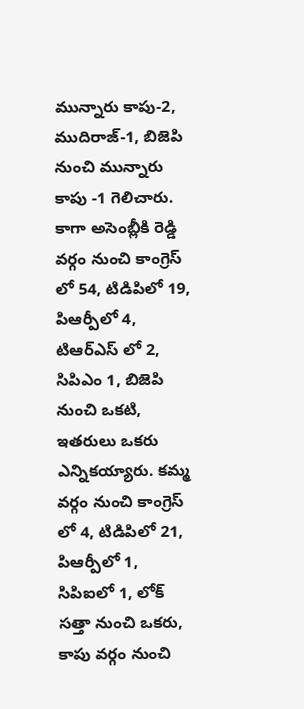మున్నారు కాపు-2, ముదిరాజ్-1, బిజెపి నుంచి మున్నారు కాపు -1 గెలిచారు.
కాగా అసెంబ్లీకి రెడ్డి వర్గం నుంచి కాంగ్రెస్ లో 54, టిడిపిలో 19, పిఆర్పీలో 4, టిఆర్ఎస్ లో 2, సిపిఎం 1, బిజెపి నుంచి ఒకటి, ఇతరులు ఒకరు ఎన్నికయ్యారు. కమ్మ వర్గం నుంచి కాంగ్రెస్ లో 4, టిడిపిలో 21, పిఆర్పీలో 1, సిపిఐలో 1, లోక్ సత్తా నుంచి ఒకరు, కాపు వర్గం నుంచి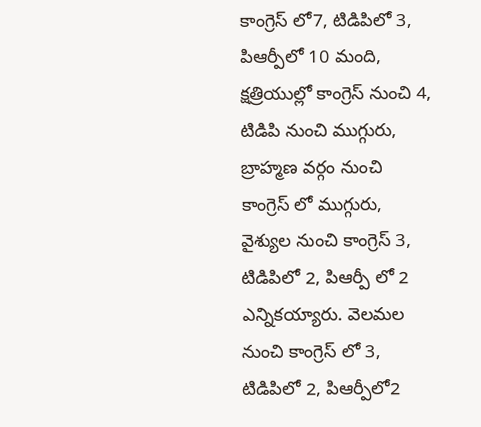కాంగ్రెస్ లో7, టిడిపిలో 3, పిఆర్పీలో 10 మంది, క్షత్రియుల్లో కాంగ్రెస్ నుంచి 4, టిడిపి నుంచి ముగ్గురు, బ్రాహ్మణ వర్గం నుంచి కాంగ్రెస్ లో ముగ్గురు, వైశ్యుల నుంచి కాంగ్రెస్ 3, టిడిపిలో 2, పిఆర్పీ లో 2 ఎన్నికయ్యారు. వెలమల నుంచి కాంగ్రెస్ లో 3, టిడిపిలో 2, పిఆర్పీలో2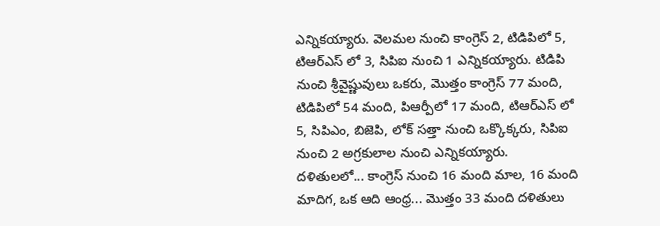ఎన్నికయ్యారు. వెలమల నుంచి కాంగ్రెస్ 2, టిడిపిలో 5, టిఆర్ఎస్ లో 3, సిపిఐ నుంచి 1 ఎన్నికయ్యారు. టిడిపి నుంచి శ్రీవైష్ణువులు ఒకరు, మొత్తం కాంగ్రెస్ 77 మంది, టిడిపిలో 54 మంది, పిఆర్పీలో 17 మంది, టిఆర్ఎస్ లో 5, సిపిఎం, బిజెపి, లోక్ సత్తా నుంచి ఒక్కొక్కరు, సిపిఐ నుంచి 2 అగ్రకులాల నుంచి ఎన్నికయ్యారు.
దళితులలో... కాంగ్రెస్ నుంచి 16 మంది మాల, 16 మంది మాదిగ, ఒక ఆది ఆంధ్ర... మొత్తం 33 మంది దళితులు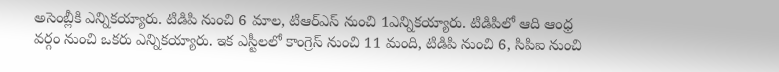అసెంబ్లీకి ఎన్నికయ్యారు. టిడిపి నుంచి 6 మాల, టిఆర్ఎస్ నుంచి 1ఎన్నికయ్యారు. టిడిపిలో ఆది ఆంధ్ర వర్గం నుంచి ఒకరు ఎన్నికయ్యారు. ఇక ఎస్టీలలో కాంగ్రెస్ నుంచి 11 మంది, టిడిపి నుంచి 6, సిపిఐ నుంచి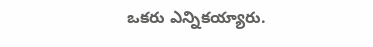ఒకరు ఎన్నికయ్యారు.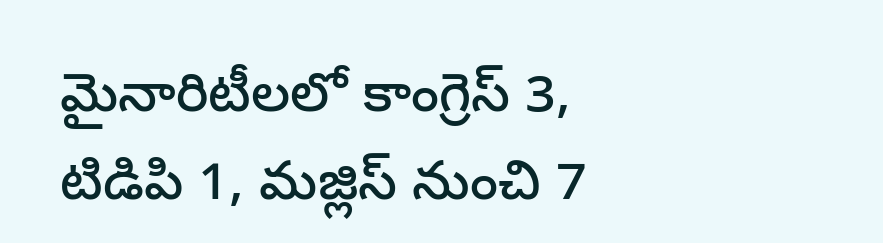మైనారిటీలలో కాంగ్రెస్ 3, టిడిపి 1, మజ్లిస్ నుంచి 7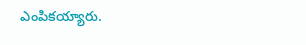ఎంపికయ్యారు.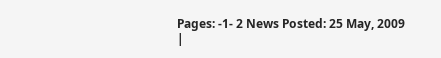Pages: -1- 2 News Posted: 25 May, 2009
|